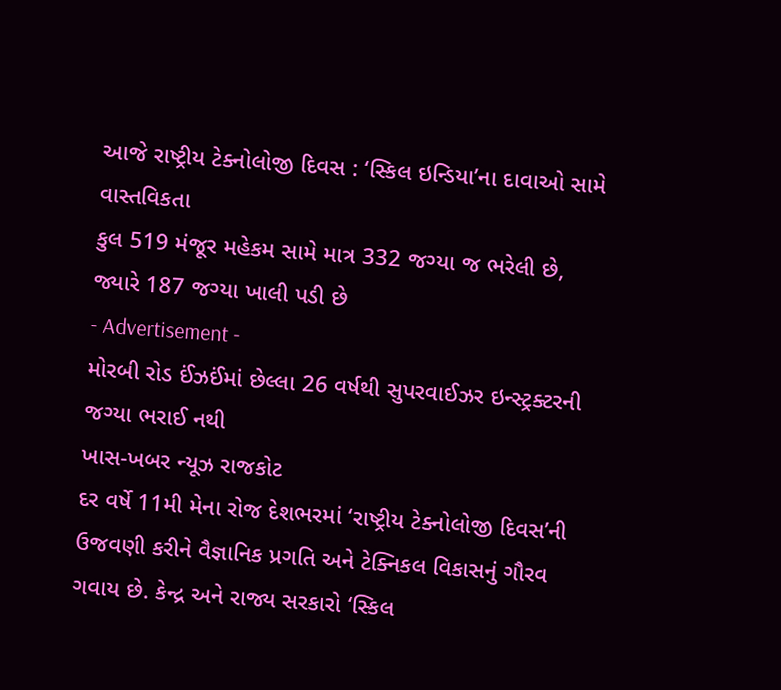આજે રાષ્ટ્રીય ટેક્નોલોજી દિવસ : ‘સ્કિલ ઇન્ડિયા’ના દાવાઓ સામે વાસ્તવિકતા
કુલ 519 મંજૂર મહેકમ સામે માત્ર 332 જગ્યા જ ભરેલી છે, જ્યારે 187 જગ્યા ખાલી પડી છે
- Advertisement -
મોરબી રોડ ઈંઝઈંમાં છેલ્લા 26 વર્ષથી સુપરવાઈઝર ઇન્સ્ટ્રક્ટરની જગ્યા ભરાઈ નથી
ખાસ-ખબર ન્યૂઝ રાજકોટ
દર વર્ષે 11મી મેના રોજ દેશભરમાં ‘રાષ્ટ્રીય ટેક્નોલોજી દિવસ’ની ઉજવણી કરીને વૈજ્ઞાનિક પ્રગતિ અને ટેક્નિકલ વિકાસનું ગૌરવ ગવાય છે. કેન્દ્ર અને રાજ્ય સરકારો ‘સ્કિલ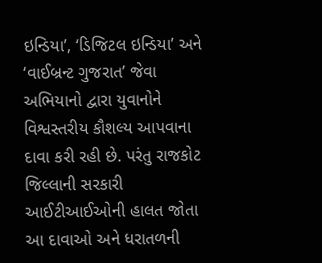ઇન્ડિયા’, ‘ડિજિટલ ઇન્ડિયા’ અને ‘વાઈબ્રન્ટ ગુજરાત’ જેવા અભિયાનો દ્વારા યુવાનોને વિશ્વસ્તરીય કૌશલ્ય આપવાના દાવા કરી રહી છે. પરંતુ રાજકોટ જિલ્લાની સરકારી આઈટીઆઈઓની હાલત જોતા આ દાવાઓ અને ધરાતળની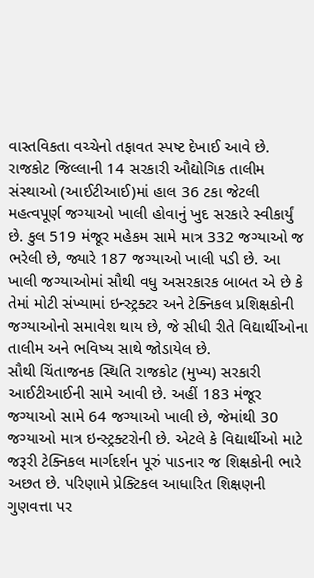વાસ્તવિકતા વચ્ચેનો તફાવત સ્પષ્ટ દેખાઈ આવે છે.
રાજકોટ જિલ્લાની 14 સરકારી ઔદ્યોગિક તાલીમ સંસ્થાઓ (આઈટીઆઈ)માં હાલ 36 ટકા જેટલી મહત્વપૂર્ણ જગ્યાઓ ખાલી હોવાનું ખુદ સરકારે સ્વીકાર્યું છે. કુલ 519 મંજૂર મહેકમ સામે માત્ર 332 જગ્યાઓ જ ભરેલી છે, જ્યારે 187 જગ્યાઓ ખાલી પડી છે. આ ખાલી જગ્યાઓમાં સૌથી વધુ અસરકારક બાબત એ છે કે તેમાં મોટી સંખ્યામાં ઇન્સ્ટ્રક્ટર અને ટેક્નિકલ પ્રશિક્ષકોની જગ્યાઓનો સમાવેશ થાય છે, જે સીધી રીતે વિદ્યાર્થીઓના તાલીમ અને ભવિષ્ય સાથે જોડાયેલ છે.
સૌથી ચિંતાજનક સ્થિતિ રાજકોટ (મુખ્ય) સરકારી આઈટીઆઈની સામે આવી છે. અહીં 183 મંજૂર જગ્યાઓ સામે 64 જગ્યાઓ ખાલી છે, જેમાંથી 30 જગ્યાઓ માત્ર ઇન્સ્ટ્રક્ટરોની છે. એટલે કે વિદ્યાર્થીઓ માટે જરૂરી ટેક્નિકલ માર્ગદર્શન પૂરું પાડનાર જ શિક્ષકોની ભારે અછત છે. પરિણામે પ્રેક્ટિકલ આધારિત શિક્ષણની ગુણવત્તા પર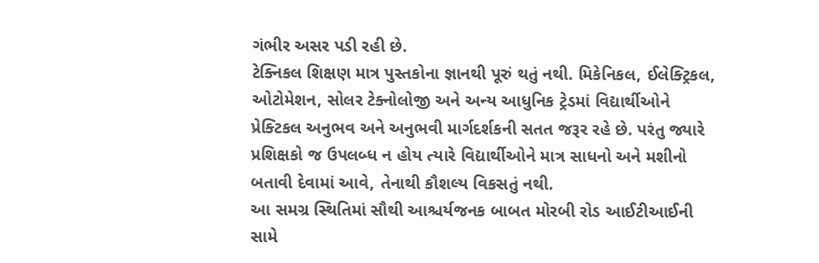ગંભીર અસર પડી રહી છે.
ટેક્નિકલ શિક્ષણ માત્ર પુસ્તકોના જ્ઞાનથી પૂરું થતું નથી. મિકેનિકલ, ઈલેક્ટ્રિકલ, ઓટોમેશન, સોલર ટેક્નોલોજી અને અન્ય આધુનિક ટ્રેડમાં વિદ્યાર્થીઓને પ્રેક્ટિકલ અનુભવ અને અનુભવી માર્ગદર્શકની સતત જરૂર રહે છે. પરંતુ જ્યારે પ્રશિક્ષકો જ ઉપલબ્ધ ન હોય ત્યારે વિદ્યાર્થીઓને માત્ર સાધનો અને મશીનો બતાવી દેવામાં આવે, તેનાથી કૌશલ્ય વિકસતું નથી.
આ સમગ્ર સ્થિતિમાં સૌથી આશ્ચર્યજનક બાબત મોરબી રોડ આઈટીઆઈની સામે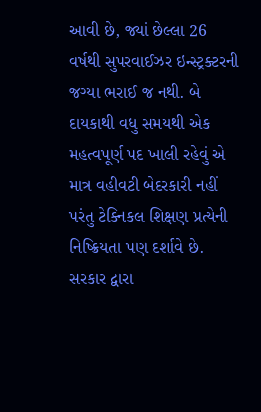આવી છે, જ્યાં છેલ્લા 26 વર્ષથી સુપરવાઈઝર ઇન્સ્ટ્રક્ટરની જગ્યા ભરાઈ જ નથી. બે દાયકાથી વધુ સમયથી એક મહત્વપૂર્ણ પદ ખાલી રહેવું એ માત્ર વહીવટી બેદરકારી નહીં પરંતુ ટેક્નિકલ શિક્ષણ પ્રત્યેની નિષ્ક્રિયતા પણ દર્શાવે છે.
સરકાર દ્વારા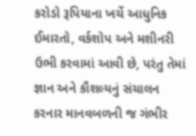કરોડો રૂપિયાના ખર્ચે આધુનિક ઈમારતો, વર્કશોપ અને મશીનરી ઉભી કરવામાં આવી છે, પરંતુ તેમાં જ્ઞાન અને કૌશલ્યનું સંચાલન કરનાર માનવબળની જ ગંભીર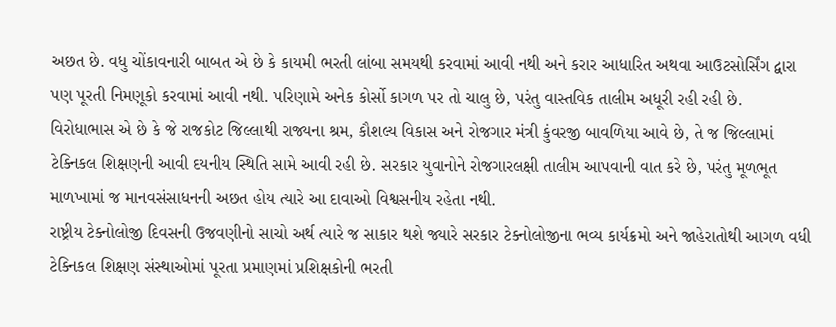અછત છે. વધુ ચોંકાવનારી બાબત એ છે કે કાયમી ભરતી લાંબા સમયથી કરવામાં આવી નથી અને કરાર આધારિત અથવા આઉટસોર્સિંગ દ્વારા પણ પૂરતી નિમણૂકો કરવામાં આવી નથી. પરિણામે અનેક કોર્સો કાગળ પર તો ચાલુ છે, પરંતુ વાસ્તવિક તાલીમ અધૂરી રહી રહી છે.
વિરોધાભાસ એ છે કે જે રાજકોટ જિલ્લાથી રાજ્યના શ્રમ, કૌશલ્ય વિકાસ અને રોજગાર મંત્રી કુંવરજી બાવળિયા આવે છે, તે જ જિલ્લામાં ટેક્નિકલ શિક્ષણની આવી દયનીય સ્થિતિ સામે આવી રહી છે. સરકાર યુવાનોને રોજગારલક્ષી તાલીમ આપવાની વાત કરે છે, પરંતુ મૂળભૂત માળખામાં જ માનવસંસાધનની અછત હોય ત્યારે આ દાવાઓ વિશ્વસનીય રહેતા નથી.
રાષ્ટ્રીય ટેક્નોલોજી દિવસની ઉજવણીનો સાચો અર્થ ત્યારે જ સાકાર થશે જ્યારે સરકાર ટેક્નોલોજીના ભવ્ય કાર્યક્રમો અને જાહેરાતોથી આગળ વધી ટેક્નિકલ શિક્ષણ સંસ્થાઓમાં પૂરતા પ્રમાણમાં પ્રશિક્ષકોની ભરતી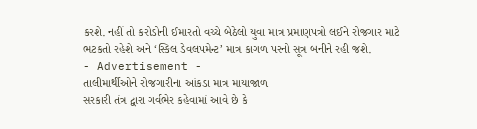કરશે. નહીં તો કરોડોની ઈમારતો વચ્ચે બેઠેલો યુવા માત્ર પ્રમાણપત્રો લઈને રોજગાર માટે ભટકતો રહેશે અને ‘સ્કિલ ડેવલપમેન્ટ’ માત્ર કાગળ પરનો સૂત્ર બનીને રહી જશે.
- Advertisement -
તાલીમાર્થીઓને રોજગારીના આંકડા માત્ર માયાજાળ
સરકારી તંત્ર દ્વારા ગર્વભેર કહેવામાં આવે છે કે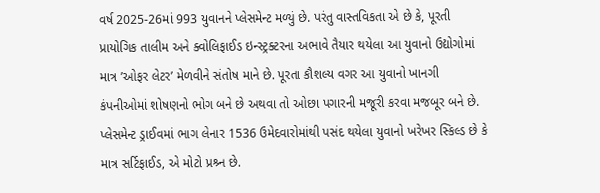વર્ષ 2025-26માં 993 યુવાનને પ્લેસમેન્ટ મળ્યું છે. પરંતુ વાસ્તવિકતા એ છે કે, પૂરતી પ્રાયોગિક તાલીમ અને ક્વોલિફાઈડ ઇન્સ્ટ્રક્ટરના અભાવે તૈયાર થયેલા આ યુવાનો ઉદ્યોગોમાં માત્ર ’ઓફર લેટર’ મેળવીને સંતોષ માને છે. પૂરતા કૌશલ્ય વગર આ યુવાનો ખાનગી કંપનીઓમાં શોષણનો ભોગ બને છે અથવા તો ઓછા પગારની મજૂરી કરવા મજબૂર બને છે. પ્લેસમેન્ટ ડ્રાઈવમાં ભાગ લેનાર 1536 ઉમેદવારોમાંથી પસંદ થયેલા યુવાનો ખરેખર સ્કિલ્ડ છે કે માત્ર સર્ટિફાઈડ, એ મોટો પ્રશ્ર્ન છે.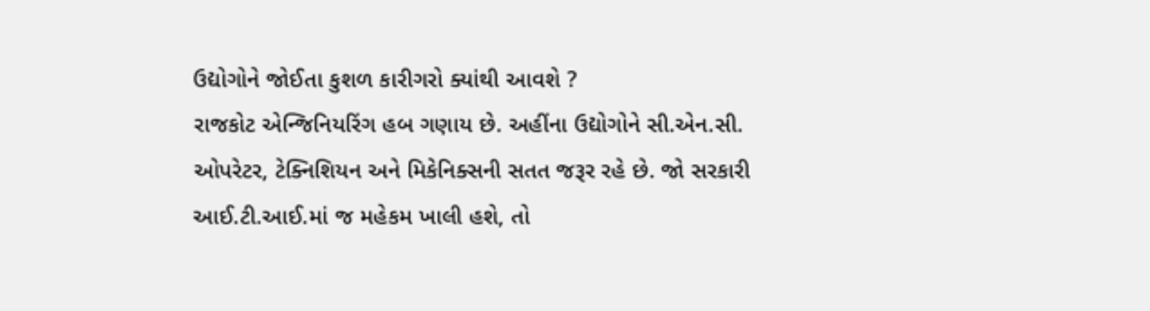ઉદ્યોગોને જોઈતા કુશળ કારીગરો ક્યાંથી આવશે ?
રાજકોટ એન્જિનિયરિંગ હબ ગણાય છે. અહીંના ઉદ્યોગોને સી.એન.સી. ઓપરેટર, ટેક્નિશિયન અને મિકેનિક્સની સતત જરૂર રહે છે. જો સરકારી આઈ.ટી.આઈ.માં જ મહેકમ ખાલી હશે, તો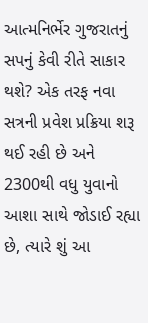આત્મનિર્ભેર ગુજરાતનું સપનું કેવી રીતે સાકાર થશે? એક તરફ નવા સત્રની પ્રવેશ પ્રક્રિયા શરૂ થઈ રહી છે અને 2300થી વધુ યુવાનો આશા સાથે જોડાઈ રહ્યા છે, ત્યારે શું આ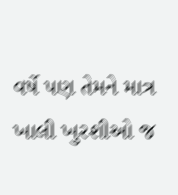વર્ષે પણ તેમને માત્ર ખાલી ખુરશીઓ જ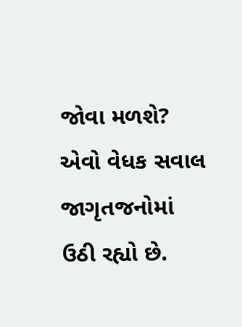જોવા મળશે? એવો વેધક સવાલ જાગૃતજનોમાં ઉઠી રહ્યો છે.